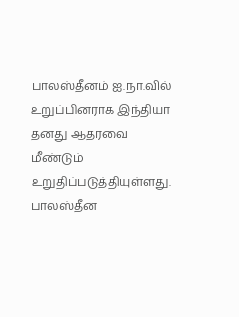பாலஸ்தீனம் ஐ.நா.வில் உறுப்பினராக இந்தியா தனது ஆதரவை மீண்டும் உறுதிப்படுத்தியுள்ளது.
பாலஸ்தீன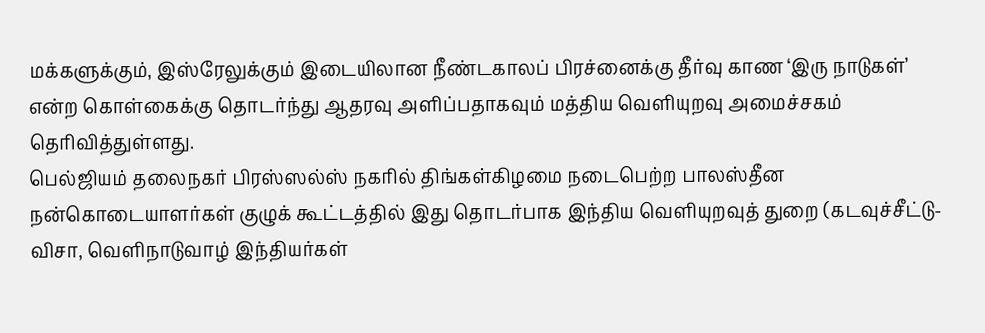மக்களுக்கும், இஸ்ரேலுக்கும் இடையிலான நீண்டகாலப் பிரச்னைக்கு தீர்வு காண ‘இரு நாடுகள்’ என்ற கொள்கைக்கு தொடர்ந்து ஆதரவு அளிப்பதாகவும் மத்திய வெளியுறவு அமைச்சகம் தெரிவித்துள்ளது.
பெல்ஜியம் தலைநகர் பிரஸ்ஸல்ஸ் நகரில் திங்கள்கிழமை நடைபெற்ற பாலஸ்தீன நன்கொடையாளர்கள் குழுக் கூட்டத்தில் இது தொடர்பாக இந்திய வெளியுறவுத் துறை (கடவுச்சீட்டு-விசா, வெளிநாடுவாழ் இந்தியர்கள்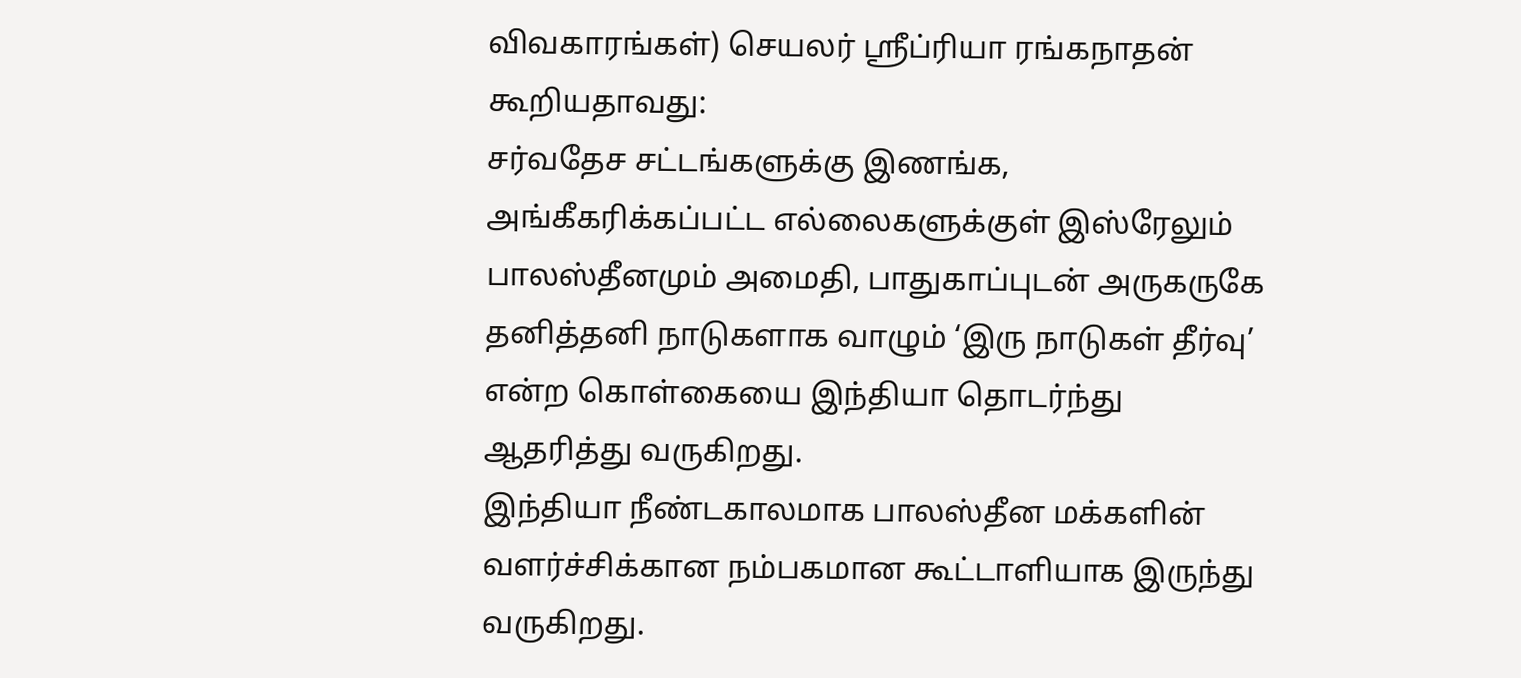விவகாரங்கள்) செயலர் ஸ்ரீப்ரியா ரங்கநாதன் கூறியதாவது:
சர்வதேச சட்டங்களுக்கு இணங்க, அங்கீகரிக்கப்பட்ட எல்லைகளுக்குள் இஸ்ரேலும் பாலஸ்தீனமும் அமைதி, பாதுகாப்புடன் அருகருகே தனித்தனி நாடுகளாக வாழும் ‘இரு நாடுகள் தீர்வு’ என்ற கொள்கையை இந்தியா தொடர்ந்து ஆதரித்து வருகிறது.
இந்தியா நீண்டகாலமாக பாலஸ்தீன மக்களின் வளர்ச்சிக்கான நம்பகமான கூட்டாளியாக இருந்து வருகிறது.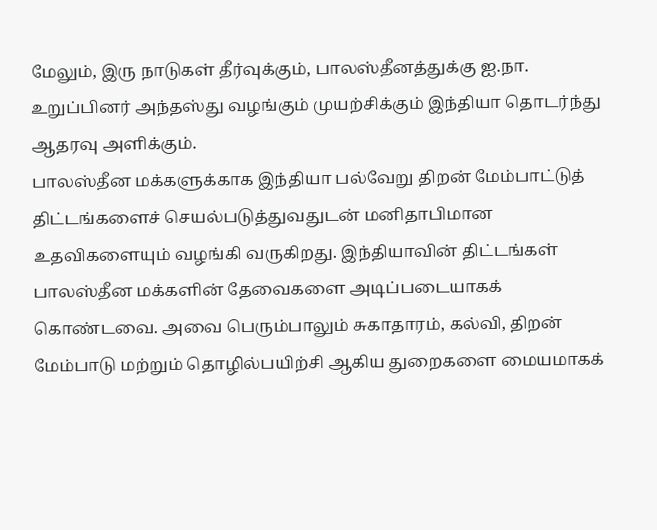மேலும், இரு நாடுகள் தீர்வுக்கும், பாலஸ்தீனத்துக்கு ஐ.நா. உறுப்பினர் அந்தஸ்து வழங்கும் முயற்சிக்கும் இந்தியா தொடர்ந்து ஆதரவு அளிக்கும்.
பாலஸ்தீன மக்களுக்காக இந்தியா பல்வேறு திறன் மேம்பாட்டுத் திட்டங்களைச் செயல்படுத்துவதுடன் மனிதாபிமான உதவிகளையும் வழங்கி வருகிறது. இந்தியாவின் திட்டங்கள் பாலஸ்தீன மக்களின் தேவைகளை அடிப்படையாகக் கொண்டவை. அவை பெரும்பாலும் சுகாதாரம், கல்வி, திறன் மேம்பாடு மற்றும் தொழில்பயிற்சி ஆகிய துறைகளை மையமாகக்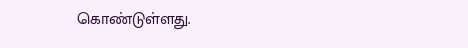கொண்டுள்ளது.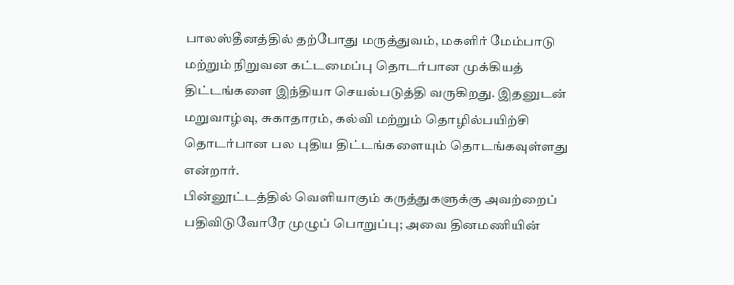பாலஸ்தீனத்தில் தற்போது மருத்துவம், மகளிர் மேம்பாடு மற்றும் நிறுவன கட்டமைப்பு தொடர்பான முக்கியத் திட்டங்களை இந்தியா செயல்படுத்தி வருகிறது. இதனுடன் மறுவாழ்வு, சுகாதாரம், கல்வி மற்றும் தொழில்பயிற்சி தொடர்பான பல புதிய திட்டங்களையும் தொடங்கவுள்ளது என்றார்.
பின்னூட்டத்தில் வெளியாகும் கருத்துகளுக்கு அவற்றைப் பதிவிடுவோரே முழுப் பொறுப்பு; அவை தினமணியின்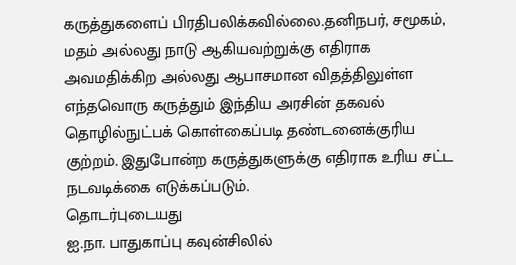கருத்துகளைப் பிரதிபலிக்கவில்லை.தனிநபர், சமூகம், மதம் அல்லது நாடு ஆகியவற்றுக்கு எதிராக அவமதிக்கிற அல்லது ஆபாசமான விதத்திலுள்ள எந்தவொரு கருத்தும் இந்திய அரசின் தகவல் தொழில்நுட்பக் கொள்கைப்படி தண்டனைக்குரிய குற்றம். இதுபோன்ற கருத்துகளுக்கு எதிராக உரிய சட்ட நடவடிக்கை எடுக்கப்படும்.
தொடர்புடையது
ஐ.நா. பாதுகாப்பு கவுன்சிலில்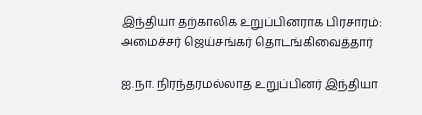இந்தியா தற்காலிக உறுப்பினராக பிரசாரம்: அமைச்சர் ஜெய்சங்கர் தொடங்கிவைத்தார்

ஐ.நா. நிரந்தரமல்லாத உறுப்பினர் இந்தியா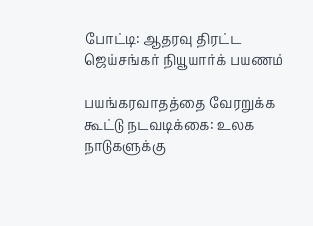போட்டி: ஆதரவு திரட்ட ஜெய்சங்கர் நியூயார்க் பயணம்

பயங்கரவாதத்தை வேரறுக்க கூட்டு நடவடிக்கை: உலக நாடுகளுக்கு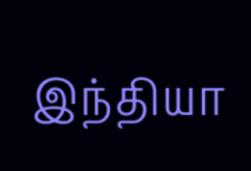இந்தியா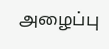அழைப்பு